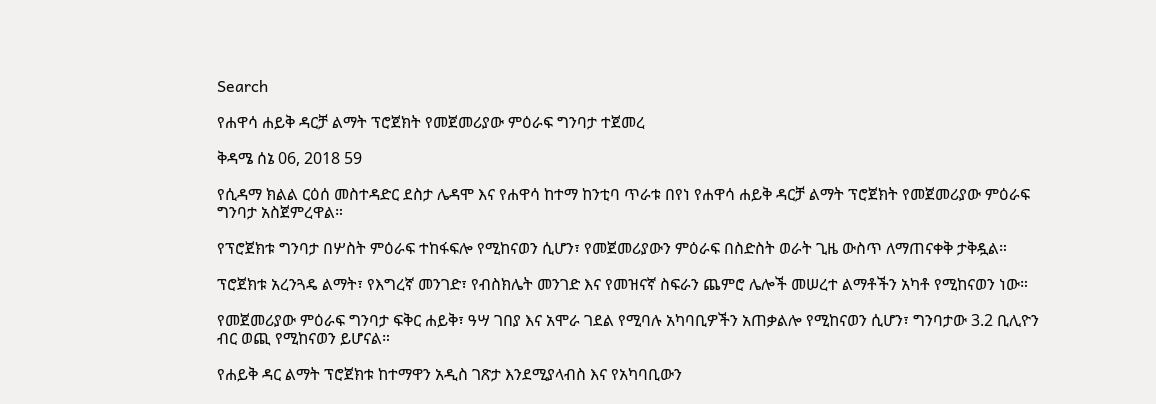Search

የሐዋሳ ሐይቅ ዳርቻ ልማት ፕሮጀክት የመጀመሪያው ምዕራፍ ግንባታ ተጀመረ

ቅዳሜ ሰኔ 06, 2018 59

የሲዳማ ክልል ርዕሰ መስተዳድር ደስታ ሌዳሞ እና የሐዋሳ ከተማ ከንቲባ ጥራቱ በየነ የሐዋሳ ሐይቅ ዳርቻ ልማት ፕሮጀክት የመጀመሪያው ምዕራፍ ግንባታ አስጀምረዋል።

የፕሮጀክቱ ግንባታ በሦስት ምዕራፍ ተከፋፍሎ የሚከናወን ሲሆን፣ የመጀመሪያውን ምዕራፍ በስድስት ወራት ጊዜ ውስጥ ለማጠናቀቅ ታቅዷል።

ፕሮጀክቱ አረንጓዴ ልማት፣ የእግረኛ መንገድ፣ የብስክሌት መንገድ እና የመዝናኛ ስፍራን ጨምሮ ሌሎች መሠረተ ልማቶችን አካቶ የሚከናወን ነው።

የመጀመሪያው ምዕራፍ ግንባታ ፍቅር ሐይቅ፣ ዓሣ ገበያ እና አሞራ ገደል የሚባሉ አካባቢዎችን አጠቃልሎ የሚከናወን ሲሆን፣ ግንባታው 3.2 ቢሊዮን ብር ወጪ የሚከናወን ይሆናል።

የሐይቅ ዳር ልማት ፕሮጀክቱ ከተማዋን አዲስ ገጽታ እንደሚያላብስ እና የአካባቢውን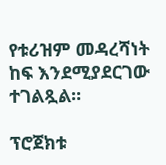የቱሪዝም መዳረሻነት ከፍ እንደሚያደርገው ተገልጿል።

ፕሮጀክቱ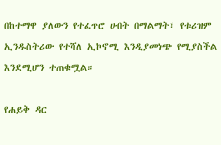በከተማዋ ያለውን የተፈጥሮ ሀብት በማልማት፣ የቱሪዝም ኢንዱስትሪው የተሻለ ኢኮኖሚ እንዲያመነጭ የሚያስችል እንደሚሆን ተጠቁሟል።

የሐይቅ ዳር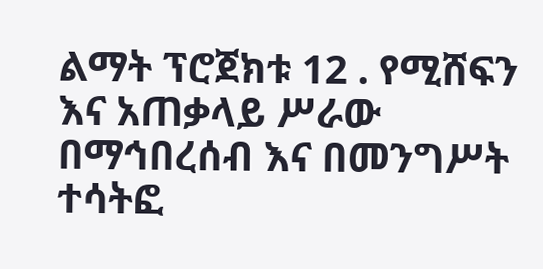ልማት ፕሮጀክቱ 12 . የሚሸፍን እና አጠቃላይ ሥራው በማኅበረሰብ እና በመንግሥት ተሳትፎ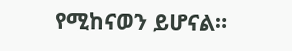የሚከናወን ይሆናል።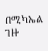በሚካኤል ገዙ